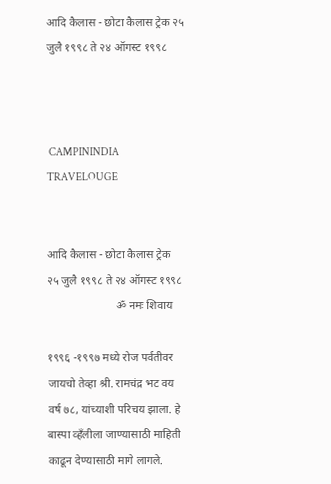आदि कैलास - छोटा कैलास ट्रेक २५ जुलै १९९८ ते २४ ऑगस्ट १९९८



 CAMPININDIA TRAVELOUGE


आदि कैलास - छोटा कैलास ट्रेक
२५ जुलै १९९८ ते २४ ऑगस्ट १९९८
                        ॐ नमः शिवाय

१९९६ -१९९७ मध्ये रोज पर्वतीवर जायचो तेव्हा श्री. रामचंद्र भट वय वर्ष ७८, यांच्याशी परिचय झाला. हे बास्पा व्हँलीला जाण्यासाठी माहिती काढून देण्यासाठी मागे लागले.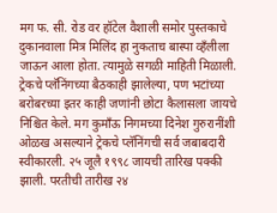मग फ. सी. रोड वर हॉटेल वैशाली समोर पुस्तकाचे दुकानवाला मित्र मिलिंद हा नुकताच बास्पा व्हँलीला जाऊन आला होता. त्यामुळे सगळी माहिती मिळाली. ट्रेकचे प्लॅनिंगच्या बैठकाही झालेल्या, पण भटांच्या बरोबरच्या इतर काही जणांनी छोटा कैलासला जायचे निश्चित केले. मग कुमाँऊ निगमच्या दिनेश गुरुरानींशी ओळख असल्याने ट्रेकचे प्लॅनिंगची सर्व जबाबदारी स्वीकारली. २५ जूलै १९९८ जायची तारिख पक्की झाली. परतीची तारीख २४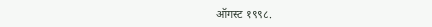ऑगस्ट १९९८.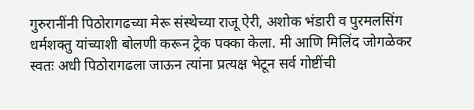गुरुरानींनी पिठोरागढच्या मेरू संस्थेच्या राजू ऐरी, अशोक भंडारी व पुरमलसिंग धर्मशक्तु यांच्याशी बोलणी करून ट्रेक पक्का केला. मी आणि मिलिंद जोगळेकर स्वतः अधी पिठोरागढला जाऊन त्यांना प्रत्यक्ष भेटून सर्व गोष्टींची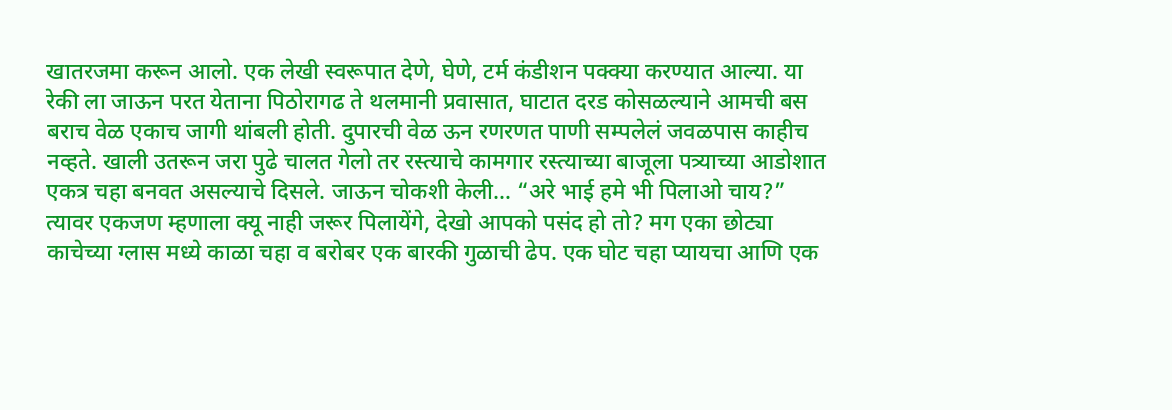खातरजमा करून आलो. एक लेखी स्वरूपात देणे, घेणे, टर्म कंडीशन पक्क्या करण्यात आल्या. या रेकी ला जाऊन परत येताना पिठोरागढ ते थलमानी प्रवासात, घाटात दरड कोसळल्याने आमची बस बराच वेळ एकाच जागी थांबली होती. दुपारची वेळ ऊन रणरणत पाणी सम्पलेलं जवळपास काहीच नव्हते. खाली उतरून जरा पुढे चालत गेलो तर रस्त्याचे कामगार रस्त्याच्या बाजूला पत्र्याच्या आडोशात एकत्र चहा बनवत असल्याचे दिसले. जाऊन चोकशी केली… “अरे भाई हमे भी पिलाओ चाय?” त्यावर एकजण म्हणाला क्यू नाही जरूर पिलायेंगे, देखो आपको पसंद हो तो? मग एका छोट्या काचेच्या ग्लास मध्ये काळा चहा व बरोबर एक बारकी गुळाची ढेप. एक घोट चहा प्यायचा आणि एक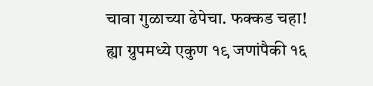चावा गुळाच्या ढेपेचा. फक्कड चहा!
ह्या ग्रुपमध्ये एकुण १९ जणांपैकी १६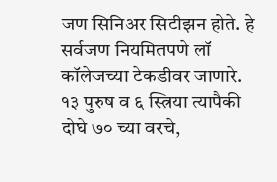जण सिनिअर सिटीझन होते. हे सर्वजण नियमितपणे लॉ कॉलेजच्या टेकडीवर जाणारे. १३ पुरुष व ६ स्त्रिया त्यापैकी दोघे ७० च्या वरचे,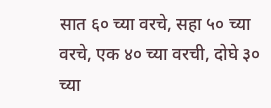सात ६० च्या वरचे, सहा ५० च्या वरचे, एक ४० च्या वरची, दोघे ३० च्या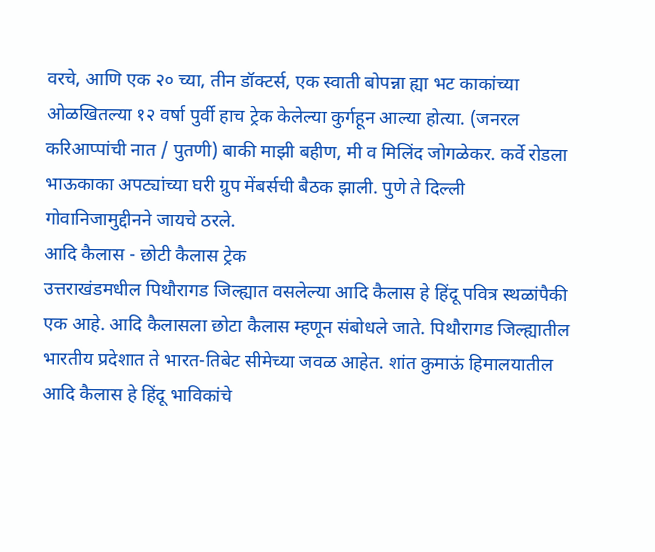वरचे, आणि एक २० च्या, तीन डॉक्टर्स, एक स्वाती बोपन्ना ह्या भट काकांच्या ओळखितल्या १२ वर्षा पुर्वी हाच ट्रेक केलेल्या कुर्गहून आल्या होत्या. (जनरल करिआप्पांची नात / पुतणी) बाकी माझी बहीण, मी व मिलिंद जोगळेकर. कर्वे रोडला भाऊकाका अपट्यांच्या घरी ग्रुप मेंबर्सची बैठक झाली. पुणे ते दिल्ली गोवानिजामुद्दीनने जायचे ठरले.
आदि कैलास - छोटी कैलास ट्रेक
उत्तराखंडमधील पिथौरागड जिल्ह्यात वसलेल्या आदि कैलास हे हिंदू पवित्र स्थळांपैकी एक आहे. आदि कैलासला छोटा कैलास म्हणून संबोधले जाते. पिथौरागड जिल्ह्यातील भारतीय प्रदेशात ते भारत-तिबेट सीमेच्या जवळ आहेत. शांत कुमाऊं हिमालयातील आदि कैलास हे हिंदू भाविकांचे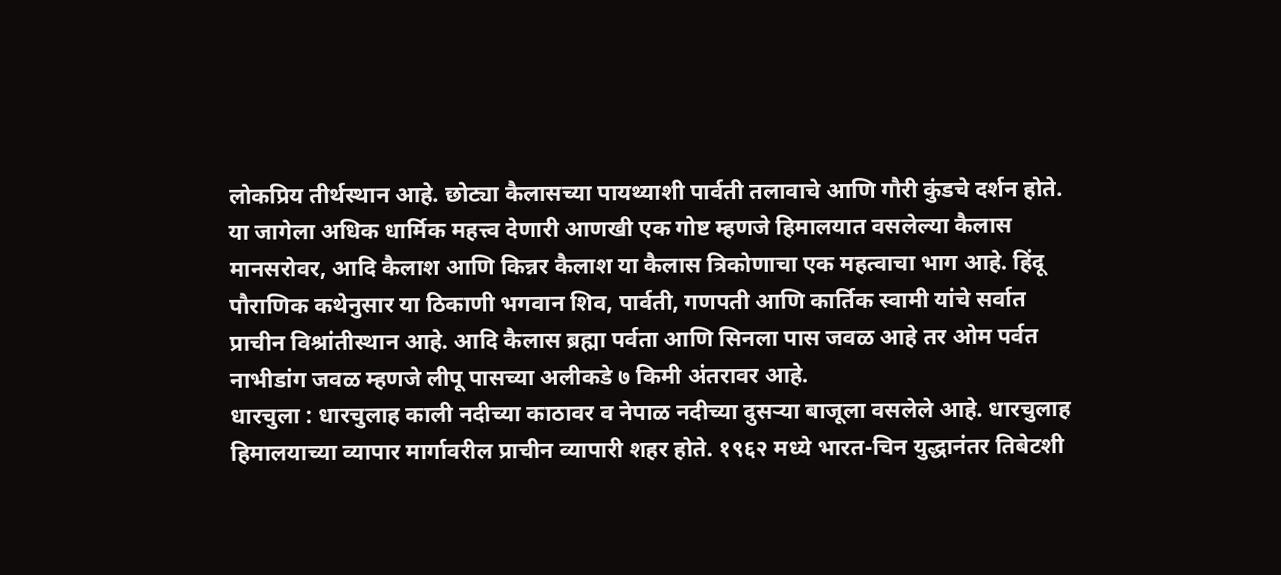लोकप्रिय तीर्थस्थान आहे. छोट्या कैलासच्या पायथ्याशी पार्वती तलावाचे आणि गौरी कुंडचे दर्शन होते.
या जागेला अधिक धार्मिक महत्त्व देणारी आणखी एक गोष्ट म्हणजे हिमालयात वसलेल्या कैलास मानसरोवर, आदि कैलाश आणि किन्नर कैलाश या कैलास त्रिकोणाचा एक महत्वाचा भाग आहे. हिंदू पौराणिक कथेनुसार या ठिकाणी भगवान शिव, पार्वती, गणपती आणि कार्तिक स्वामी यांचे सर्वात प्राचीन विश्रांतीस्थान आहे. आदि कैलास ब्रह्मा पर्वता आणि सिनला पास जवळ आहे तर ओम पर्वत नाभीडांग जवळ म्हणजे लीपू पासच्या अलीकडे ७ किमी अंतरावर आहे.
धारचुला : धारचुलाह काली नदीच्या काठावर व नेपाळ नदीच्या दुसर्‍या बाजूला वसलेले आहे. धारचुलाह हिमालयाच्या व्यापार मार्गावरील प्राचीन व्यापारी शहर होते. १९६२ मध्ये भारत-चिन युद्धानंतर तिबेटशी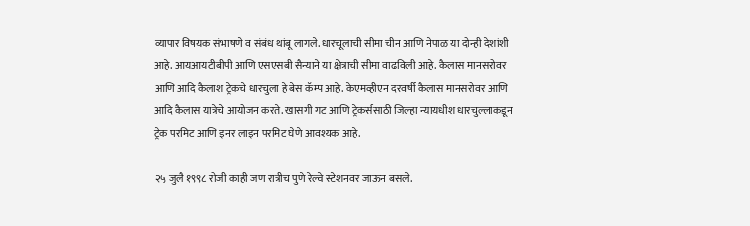व्यापार विषयक संभाषणे व संबंध थांबू लागले. धारचूलाची सीमा चीन आणि नेपाळ या दोन्ही देशांशी आहे. आयआयटीबीपी आणि एसएसबी सैन्याने या क्षेत्राची सीमा वाढविली आहे. कैलास मानसरोवर आणि आदि कैलाश ट्रेकचे धारचुला हे बेस कॅम्प आहे. केएमव्हीएन दरवर्षी कैलास मानसरोवर आणि आदि कैलास यात्रेचे आयोजन करते. खासगी गट आणि ट्रेकर्ससाठी जिल्हा न्यायधीश धारचुल्लाकडून ट्रेक परमिट आणि इनर लाइन परमिट घेणे आवश्यक आहे.

२५ जुलै १९९८ रोजी काही जण रात्रीच पुणे रेल्वे स्टेशनवर जाऊन बसले.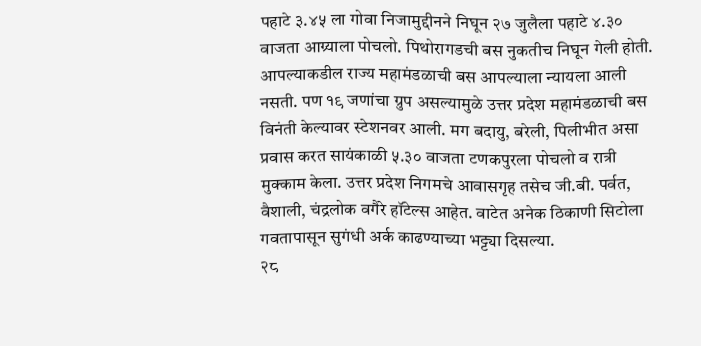पहाटे ३.४५ ला गोवा निजामुद्दीनने निघून २७ जुलैला पहाटे ४.३० वाजता आग्र्याला पोचलो. पिथोरागडची बस नुकतीच निघून गेली होती. आपल्याकडील राज्य महामंडळाची बस आपल्याला न्यायला आली नसती. पण १९ जणांचा ग्रुप असल्यामुळे उत्तर प्रदेश महामंडळाची बस विनंती केल्यावर स्टेशनवर आली. मग बदायु, बरेली, पिलीभीत असा प्रवास करत सायंकाळी ५.३० वाजता टणकपुरला पोचलो व रात्री मुक्काम केला. उत्तर प्रदेश निगमचे आवासगृह तसेच जी.बी. पर्वत, वैशाली, चंद्रलोक वगैरे हॉटेल्स आहेत. वाटेत अनेक ठिकाणी सिटोला गवतापासून सुगंधी अर्क काढण्याच्या भट्ट्या दिसल्या.
२८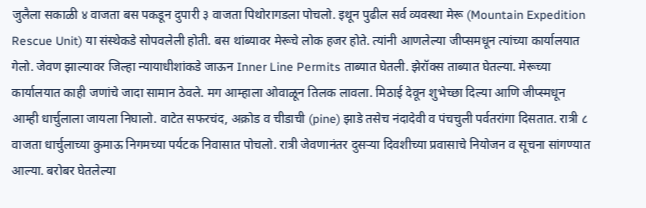जुलैला सकाळी ४ वाजता बस पकडून दुपारी ३ वाजता पिथोरागडला पोचलो. इथून पुढील सर्व व्यवस्था मेरू (Mountain Expedition Rescue Unit) या संस्थेकडे सोपवलेली होती. बस थांब्यावर मेरूचे लोक हजर होते. त्यांनी आणलेल्या जीप्समधून त्यांच्या कार्यालयात गेलो. जेवण झाल्यावर जिल्हा न्यायाधीशांकडे जाऊन Inner Line Permits ताब्यात घेतली. झेरॉक्स ताब्यात घेतल्या. मेरूच्या कार्यालयात काही जणांचे जादा सामान ठेवले. मग आम्हाला ओवाळून तिलक लावला. मिठाई देवून शुभेच्छा दिल्या आणि जीप्स्मधून आम्ही धार्चुलाला जायला निघालो. वाटेत सफरचंद, अक्रोड व चीडाची (pine) झाडे तसेच नंदादेवी व पंचचुली पर्वतरांगा दिसतात. रात्री ८ वाजता धार्चुलाच्या कुमाऊ निगमच्या पर्यटक निवासात पोचलो. रात्री जेवणानंतर दुसऱ्या दिवशीच्या प्रवासाचे नियोजन व सूचना सांगण्यात आल्या. बरोबर घेतलेल्या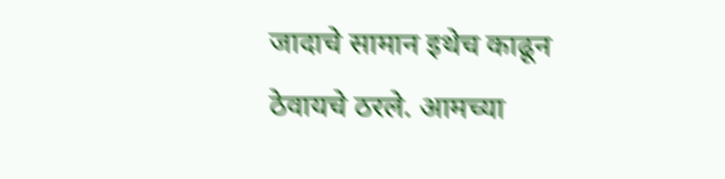जादाचे सामान इथेच काढून ठेवायचे ठरले. आमच्या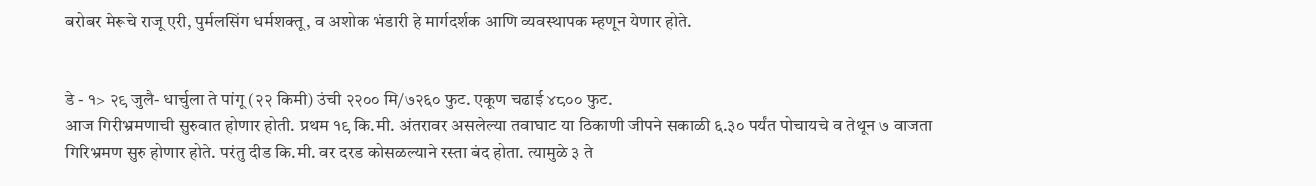बरोबर मेरूचे राजू एरी, पुर्मलसिंग धर्मशक्तू, व अशोक भंडारी हे मार्गदर्शक आणि व्यवस्थापक म्हणून येणार होते.


डे - १> २९ जुलै- धार्चुला ते पांगू (२२ किमी) उंची २२०० मि/७२६० फुट. एकूण चढाई ४८०० फुट.
आज गिरीभ्रमणाची सुरुवात होणार होती. प्रथम १९ कि.मी. अंतरावर असलेल्या तवाघाट या ठिकाणी जीपने सकाळी ६.३० पर्यंत पोचायचे व तेथून ७ वाजता गिरिभ्रमण सुरु होणार होते. परंतु दीड कि.मी. वर दरड कोसळल्याने रस्ता बंद होता. त्यामुळे ३ ते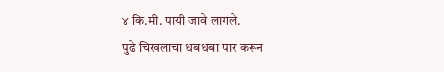४ कि.मी. पायी जावे लागले.
पुढे चिखलाचा धबधबा पार करून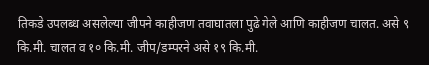तिकडे उपलब्ध असलेल्या जीपने काहीजण तवाघातला पुढे गेले आणि काहीजण चालत. असे ९ कि.मी. चालत व १० कि.मी. जीप/डम्परने असे १९ कि.मी.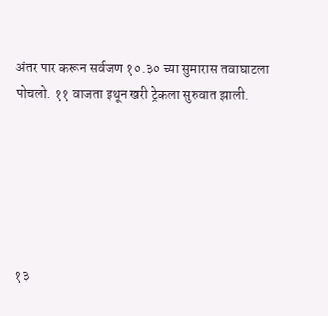अंतर पार करून सर्वजण १०.३० च्या सुमारास तवाघाटला पोचलो. ११ वाजता इथून खरी ट्रेकला सुरुवात झाली.






१३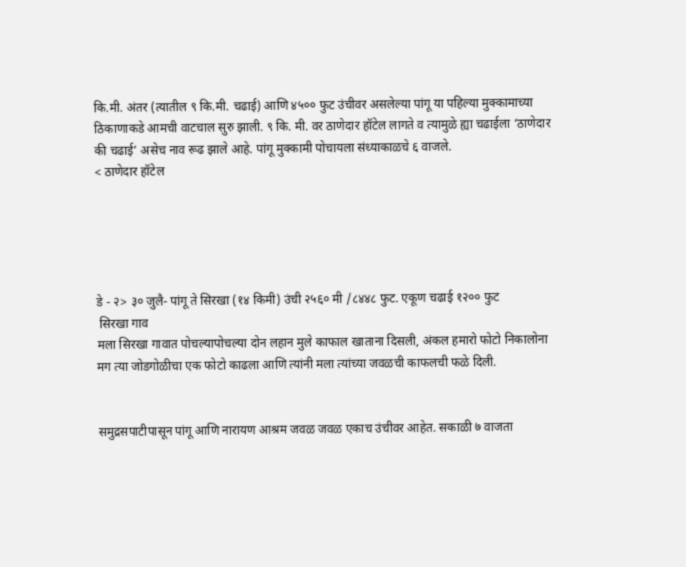कि.मी. अंतर (त्यातील ९ कि.मी. चढाई) आणि ४५०० फुट उंचीवर असलेल्या पांगू या पहिल्या मुक्कामाच्या ठिकाणाकडे आमची वाटचाल सुरु झाली. ९ कि. मी. वर ठाणेदार हॉटेल लागते व त्यामुळे ह्या चढाईला ‘ठाणेदार की चढाई’ असेच नाव रूढ झाले आहे. पांगू मुक्कामी पोचायला संध्याकाळचे ६ वाजले.
< ठाणेदार हॉटेल





डे - २> ३० जुलै- पांगू ते सिरखा (१४ किमी) उंची २५६० मी /८४४८ फुट. एकूण चढाई १२०० फुट
 सिरखा गाव
मला सिरखा गावात पोचल्यापोचल्या दोन लहान मुले काफाल खाताना दिसली, अंकल हमारो फोटो निकालोना मग त्या जोडगोळीचा एक फोटो काढला आणि त्यांनी मला त्यांच्या जवळची काफलची फळे दिली.


समुद्रसपाटीपासून पांगू आणि नारायण आश्रम जवळ जवळ एकाच उंचीवर आहेत. सकाळी ७ वाजता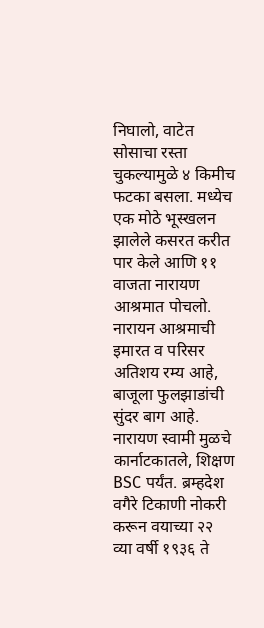निघालो, वाटेत सोसाचा रस्ता चुकल्यामुळे ४ किमीच फटका बसला. मध्येच एक मोठे भूस्खलन झालेले कसरत करीत पार केले आणि ११ वाजता नारायण आश्रमात पोचलो.
नारायन आश्रमाची इमारत व परिसर अतिशय रम्य आहे, बाजूला फुलझाडांची सुंदर बाग आहे. नारायण स्वामी मुळचे कार्नाटकातले, शिक्षण BSC पर्यंत. ब्रम्हदेश वगैरे टिकाणी नोकरी करून वयाच्या २२ व्या वर्षी १९३६ ते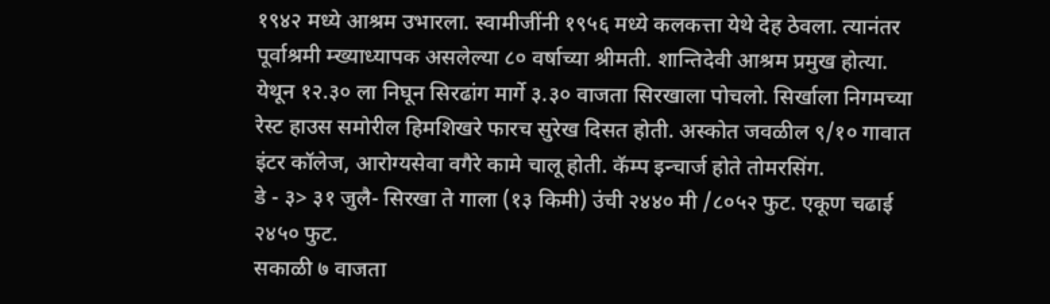१९४२ मध्ये आश्रम उभारला. स्वामीजींनी १९५६ मध्ये कलकत्ता येथे देह ठेवला. त्यानंतर पूर्वाश्रमी म्ख्याध्यापक असलेल्या ८० वर्षाच्या श्रीमती. शान्तिदेवी आश्रम प्रमुख होत्या. येथून १२.३० ला निघून सिरढांग मार्गे ३.३० वाजता सिरखाला पोचलो. सिर्खाला निगमच्या रेस्ट हाउस समोरील हिमशिखरे फारच सुरेख दिसत होती. अस्कोत जवळील ९/१० गावात इंटर कॉलेज, आरोग्यसेवा वगैरे कामे चालू होती. कॅम्प इन्चार्ज होते तोमरसिंग.
डे - ३> ३१ जुलै- सिरखा ते गाला (१३ किमी) उंची २४४० मी /८०५२ फुट. एकूण चढाई २४५० फुट.
सकाळी ७ वाजता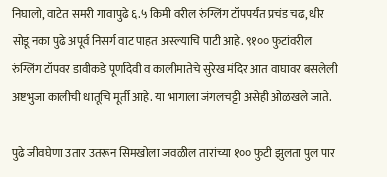निघालो, वाटेत समरी गावापुढे ६.५ किमी वरील रुंग्लिंग टॉपपर्यंत प्रचंड चढ, धीर सोडू नका पुढे अपूर्व निसर्ग वाट पाहत अस्ल्याचि पाटी आहे. ९१०० फुटांवरील रुंग्लिंग टॉपवर डावीकडे पूर्णादेवी व कालीमातेचे सुरेख मंदिर आत वाघावर बसलेली अष्टभुजा कालीची धातूचि मूर्ती आहे. या भागाला जंगलचट्टी असेही ओळखले जाते.

पुढे जीवघेणा उतार उतरून सिमखोला जवळील तारांच्या १०० फुटी झुलता पुल पार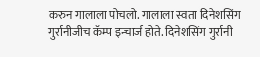करुन गालाला पोचलो. गालाला स्वता दिनेशसिंग गुर्रानीजीच कॅम्प इन्चार्ज होते. दिनेशसिंग गुर्रानी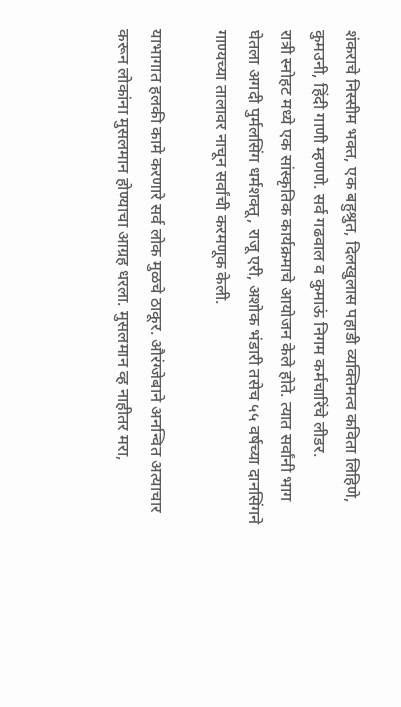शंकराचे निस्सीम भक्त, एक बहुश्रुत, दिलखुलास पहाडी व्यक्तिमत्व कविता लिहिणे, कुमउनी, हिंदी गाणी म्हणणे. सर्व गढवाल व कुमाऊं निगम कर्मचारिंचे लीडर.
रात्री स्नोहट मध्ये एक सांस्कृतिक कार्यक्रमाचे आयोजन केले होते. त्यात सर्वांनी भाग घेतला अगदी पुर्मलसिंग धर्मशक्तू, राजू एरी, अशोक भंडारी तसेच ५५ वर्षच्या दानसिंगने गाण्यच्या तालावर नाचून सर्वांची करमणूक केली.

याभागात हलकी कामे करणारे सर्व लोक मुळचे ठाकूर. औरंग्जेबाने अनन्वित अत्याचार करून लोकांना मुसलमान होण्याचा आग्रह धरला. मुसलमान व्ह नाहीतर मरा,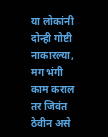या लोकांनी दोन्ही गोष्टी नाकारल्या, मग भंगी काम कराल तर जिवंत ठेवीन असे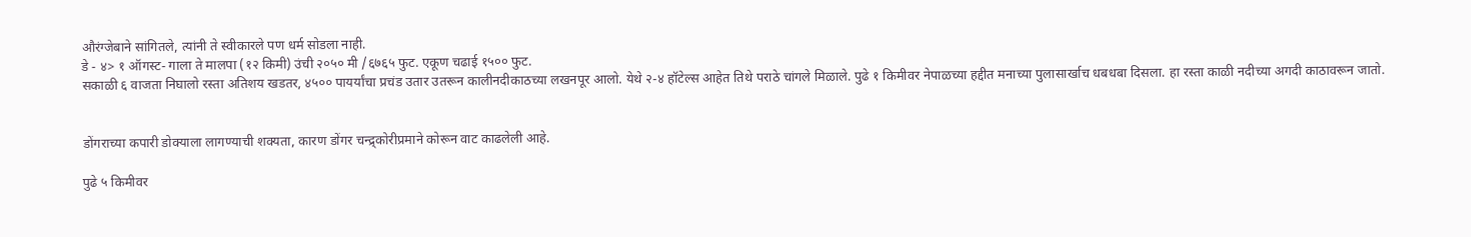औरंग्जेबाने सांगितले, त्यांनी ते स्वीकारले पण धर्म सोडला नाही.
डे - ४> १ ऑगस्ट- गाला ते मालपा (१२ किमी) उंची २०५० मी /६७६५ फुट. एकूण चढाई १५०० फुट.
सकाळी ६ वाजता निघालो रस्ता अतिशय खडतर, ४५०० पायर्यांचा प्रचंड उतार उतरून कालीनदीकाठच्या लखनपूर आलो. येथे २-४ हॉटेल्स आहेत तिथे पराठे चांगले मिळाले. पुढे १ किमीवर नेपाळच्या हद्दीत मनाच्या पुलासार्खाच धबधबा दिसला. हा रस्ता काळी नदीच्या अगदी काठावरून जातो.


डोंगराच्या कपारी डोक्याला लागण्याची शक्यता, कारण डोंगर चन्द्र्कोरीप्रमाने कोरून वाट काढलेली आहे.

पुढे ५ किमीवर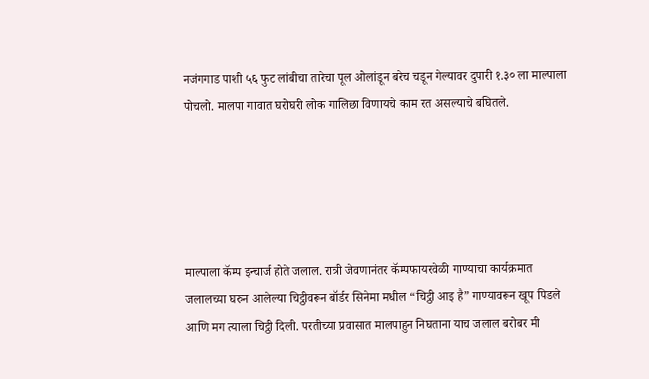नजंगगाड पाशी ५६ फुट लांबीचा तारेचा पूल ओलांडून बरेच चडून गेल्यावर दुपारी १.३० ला माल्पाला पोचलो. मालपा गावात घरोघरी लोक गालिछा विणायचे काम रत असल्याचे बघितले.





माल्पाला कॅम्प इन्चार्ज होते जलाल. रात्री जेवणानंतर कॅम्पफायरवेळी गाण्याचा कार्यक्रमात जलालच्या घरुन आलेल्या चिट्ठीवरून बॉर्डर सिनेमा मधील “चिट्ठी आइ है” गाण्यावरून खूप पिडले आणि मग त्याला चिट्ठी दिली. परतीच्या प्रवासात मालपाहुन निघताना याच जलाल बरोबर मी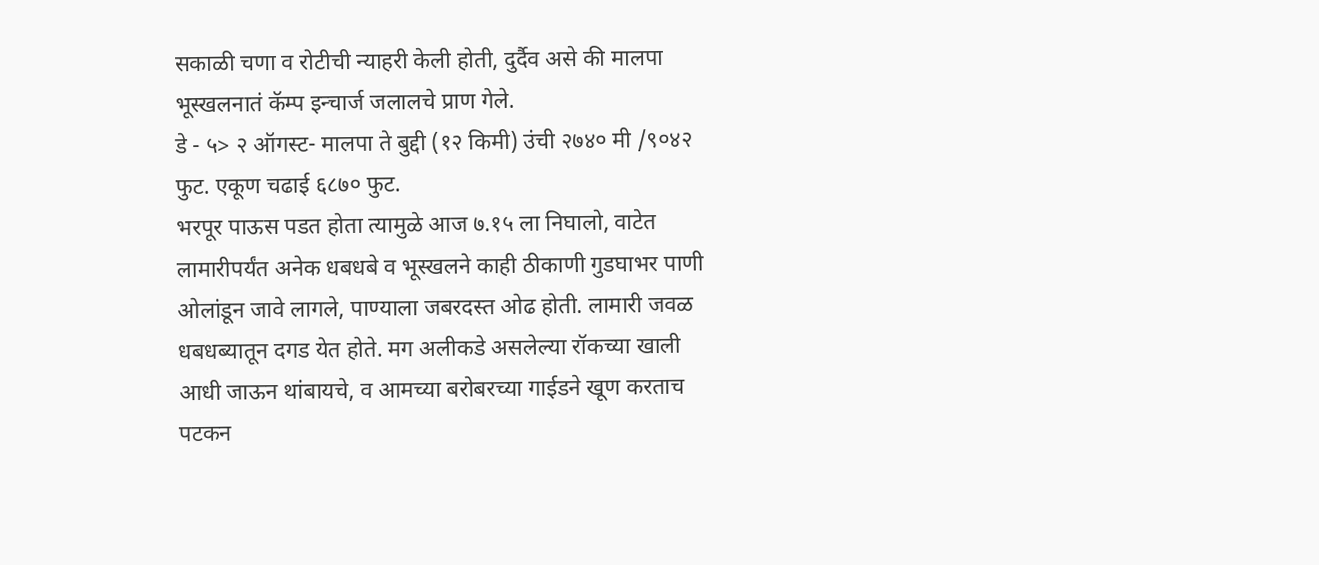सकाळी चणा व रोटीची न्याहरी केली होती, दुर्दैव असे की मालपा भूस्खलनातं कॅम्प इन्चार्ज जलालचे प्राण गेले.
डे - ५> २ ऑगस्ट- मालपा ते बुद्दी (१२ किमी) उंची २७४० मी /९०४२ फुट. एकूण चढाई ६८७० फुट.
भरपूर पाऊस पडत होता त्यामुळे आज ७.१५ ला निघालो, वाटेत लामारीपर्यंत अनेक धबधबे व भूस्खलने काही ठीकाणी गुडघाभर पाणी ओलांडून जावे लागले, पाण्याला जबरदस्त ओढ होती. लामारी जवळ धबधब्यातून दगड येत होते. मग अलीकडे असलेल्या रॉकच्या खाली आधी जाऊन थांबायचे, व आमच्या बरोबरच्या गाईडने खूण करताच पटकन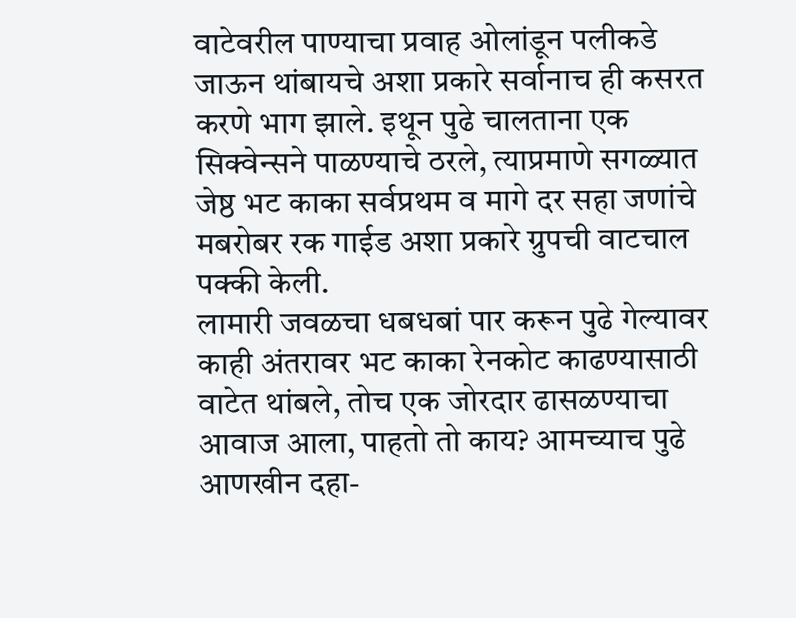वाटेवरील पाण्याचा प्रवाह ओलांडून पलीकडे जाऊन थांबायचे अशा प्रकारे सर्वानाच ही कसरत करणे भाग झाले. इथून पुढे चालताना एक सिक्वेन्सने पाळण्याचे ठरले, त्याप्रमाणे सगळ्यात जेष्ठ भट काका सर्वप्रथम व मागे दर सहा जणांचे मबरोबर रक गाईड अशा प्रकारे ग्रुपची वाटचाल पक्की केली.
लामारी जवळचा धबधबां पार करून पुढे गेल्यावर काही अंतरावर भट काका रेनकोट काढण्यासाठी वाटेत थांबले, तोच एक जोरदार ढासळण्याचा आवाज आला, पाहतो तो काय? आमच्याच पुढे आणखीन दहा-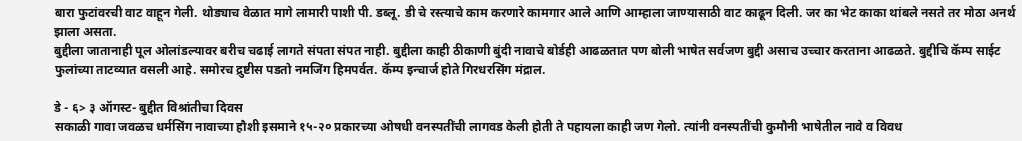बारा फुटांवरची वाट वाहून गेली. थोड्याच वेळात मागे लामारी पाशी पी. डब्लू. डी चे रस्त्याचे काम करणारे कामगार आले आणि आम्हाला जाण्यासाठी वाट काढून दिली. जर का भेट काका थांबले नसते तर मोठा अनर्थ झाला असता.
बुद्दीला जातानाही पूल ओलांडल्यावर बरीच चढाई लागते संपता संपत नाही. बुद्दीला काही ठीकाणी बुंदी नावाचे बोर्डही आढळतात पण बोली भाषेत सर्वजण बुद्दी असाच उच्चार करताना आढळते. बुद्दीचि कॅम्प साईट फुलांच्या ताटव्यात वसली आहे. समोरच द्रुष्टीस पडतो नमजिंग हिमपर्वत. कॅम्प इन्चार्ज होते गिरधरसिंग मंद्राल.

डे - ६> ३ ऑगस्ट- बुद्दीत विश्रांतीचा दिवस
सकाळी गावा जवळच धर्मसिंग नावाच्या हौशी इसमाने १५-२० प्रकारच्या ओषधी वनस्पतींची लागवड केली होती ते पहायला काही जण गेलो. त्यांनी वनस्पतींची कुमौनी भाषेतील नावे व विवध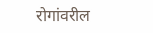रोगांवरील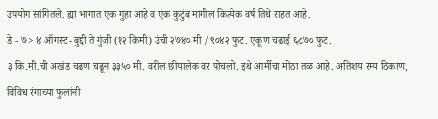उपयोग सांगितले. ह्या भागात एक गुहा आहे व एक कुटुंब मागील कित्येक वर्ष तिथे राहत आहे.
डे - ७> ४ ऑगस्ट- बुद्दी ते गुंजी (१२ किमी) उंची २७४० मी /९०४२ फुट. एकूण चढाई ६८७० फुट.
३ कि.मी.ची अखंड चढण चढून ३३५० मी. वरील छीयालेक वर पोचलो. इथे आर्मीचा मोठा तळ आहे. अतिशय रम्य ठिकाण, विविध रंगाच्या फुलांनी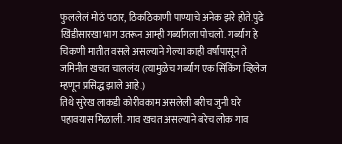फुललेलं मोठं पठार, ठिकठिकाणी पाण्याचे अनेक झरे होते.पुढे खिंडीसारखा भाग उतरून आम्ही गर्ब्यांगला पोचलो. गर्ब्यांग हे चिकणी मातीत वसले असल्याने गेल्या काही वर्षांपासून ते जमिनीत खचत चाललंय (त्यामुळेच गर्ब्यांग एक सिंकिंग व्हिलेज म्हणून प्रसिद्ध झाले आहे.)
तिथे सुरेख लाकडी कोरीवकाम असलेली बरीच जुनी घरे पहावयास मिळाली. गाव खचत असल्याने बरेच लोक गाव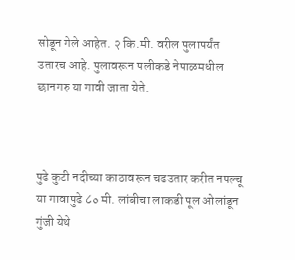सोडून गेले आहेत. २ कि.मी. वरील पुलापर्यंत उतारच आहे. पुलावरून पलीकडे नेपाळमधील छानगरु या गावी जाता येते.



पुढे कुटी नदीच्या काठावरून चढउतार करीत नपल्चू या गावापुढे ८० मी. लांबीचा लाकडी पूल ओलांडून गुंजी येथे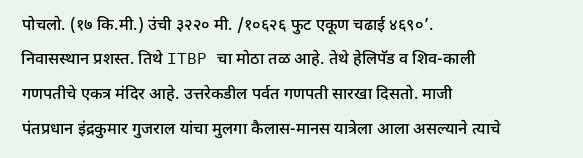पोचलो. (१७ कि.मी.) उंची ३२२० मी. /१०६२६ फुट एकूण चढाई ४६९०’. निवासस्थान प्रशस्त. तिथे ITBP चा मोठा तळ आहे. तेथे हेलिपॅड व शिव-काली गणपतीचे एकत्र मंदिर आहे. उत्तरेकडील पर्वत गणपती सारखा दिसतो. माजी पंतप्रधान इंद्रकुमार गुजराल यांचा मुलगा कैलास-मानस यात्रेला आला असल्याने त्याचे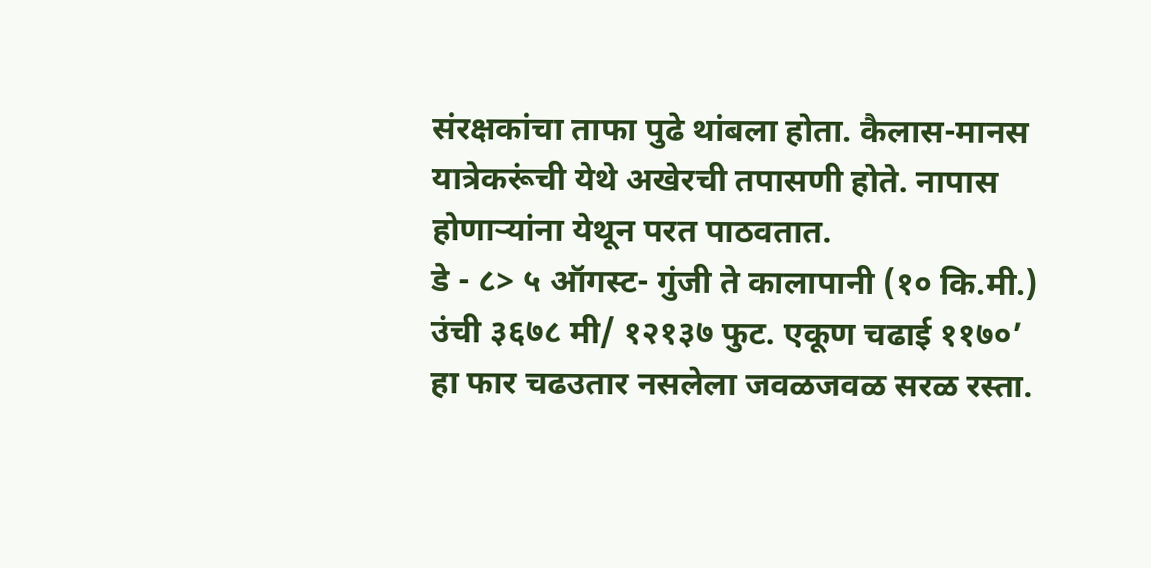संरक्षकांचा ताफा पुढे थांबला होता. कैलास-मानस यात्रेकरूंची येथे अखेरची तपासणी होते. नापास होणाऱ्यांना येथून परत पाठवतात.
डे - ८> ५ ऑगस्ट- गुंजी ते कालापानी (१० कि.मी.) उंची ३६७८ मी/ १२१३७ फुट. एकूण चढाई ११७०’
हा फार चढउतार नसलेला जवळजवळ सरळ रस्ता.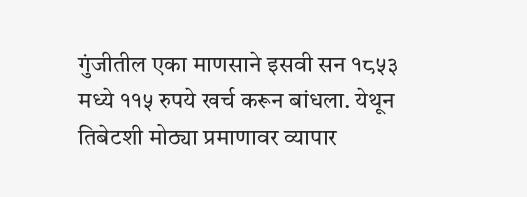गुंजीतील एका माणसाने इसवी सन १८५३ मध्ये ११५ रुपये खर्च करून बांधला. येथून तिबेटशी मोठ्या प्रमाणावर व्यापार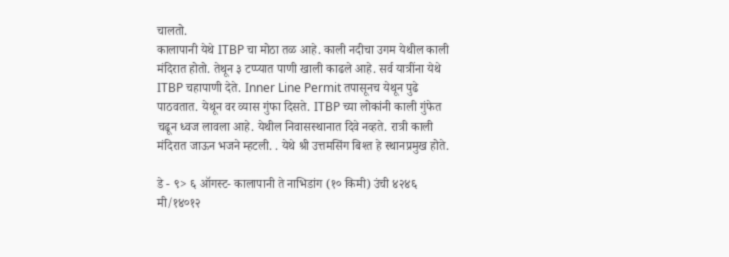चालतो.
कालापानी येथे ITBP चा मोठा तळ आहे. काली नदीचा उगम येथील काली मंदिरात होतो. तेथून ३ टप्प्यात पाणी खाली काढले आहे. सर्व यात्रींना येथे ITBP चहापाणी देते. Inner Line Permit तपासूनच येथून पुढे पाठवतात. येथून वर व्यास गुंफा दिसते. ITBP च्या लोकांनी काली गुंफेत चढून ध्वज लावला आहे. येथील निवासस्थानात दिवे नव्हते. रात्री काली मंदिरात जाऊन भजने म्हटली. . येथे श्री उत्तमसिंग बिश्त हे स्थानप्रमुख होते.

डे - ९> ६ ऑगस्ट- कालापानी ते नाभिडांग (१० किमी) उंची ४२४६ मी/१४०१२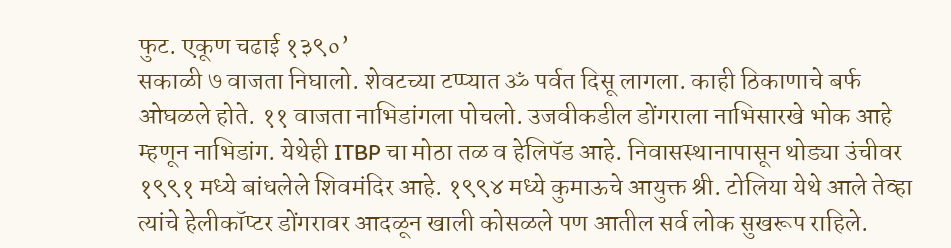फुट. एकूण चढाई १३९०’
सकाळी ७ वाजता निघालो. शेवटच्या टप्प्यात ॐ पर्वत दिसू लागला. काही ठिकाणाचे बर्फ ओघळले होते. ११ वाजता नाभिडांगला पोचलो. उजवीकडील डोंगराला नाभिसारखे भोक आहे म्हणून नाभिडांग. येथेही ITBP चा मोठा तळ व हेलिपॅड आहे. निवासस्थानापासून थोड्या उंचीवर १९९१ मध्ये बांधलेले शिवमंदिर आहे. १९९४ मध्ये कुमाऊचे आयुक्त श्री. टोलिया येथे आले तेव्हा त्यांचे हेलीकॉप्टर डोंगरावर आदळून खाली कोसळले पण आतील सर्व लोक सुखरूप राहिले.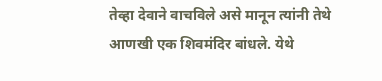तेव्हा देवाने वाचविले असे मानून त्यांनी तेथे आणखी एक शिवमंदिर बांधले. येथे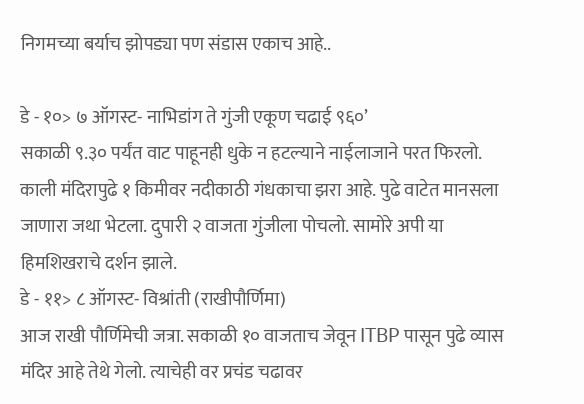निगमच्या बर्याच झोपड्या पण संडास एकाच आहे..

डे - १०> ७ ऑगस्ट- नाभिडांग ते गुंजी एकूण चढाई ९६०’
सकाळी ९.३० पर्यंत वाट पाहूनही धुके न हटल्याने नाईलाजाने परत फिरलो. काली मंदिरापुढे १ किमीवर नदीकाठी गंधकाचा झरा आहे. पुढे वाटेत मानसला जाणारा जथा भेटला. दुपारी २ वाजता गुंजीला पोचलो. सामोरे अपी या हिमशिखराचे दर्शन झाले.
डे - ११> ८ ऑगस्ट- विश्रांती (राखीपौर्णिमा)
आज राखी पौर्णिमेची जत्रा. सकाळी १० वाजताच जेवून ITBP पासून पुढे व्यास मंदिर आहे तेथे गेलो. त्याचेही वर प्रचंड चढावर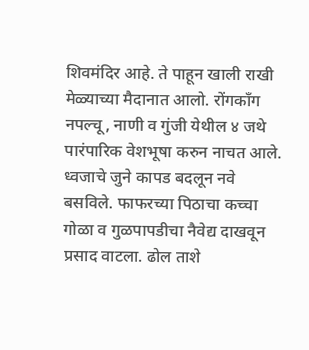शिवमंदिर आहे. ते पाहून खाली राखी मेळ्याच्या मैदानात आलो. रोंगकॉंग नपल्चू, नाणी व गुंजी येथील ४ जथे पारंपारिक वेशभूषा करुन नाचत आले. ध्वजाचे जुने कापड बदलून नवे बसविले. फाफरच्या पिठाचा कच्चा गोळा व गुळपापडीचा नैवेद्य दाखवून प्रसाद वाटला. ढोल ताशे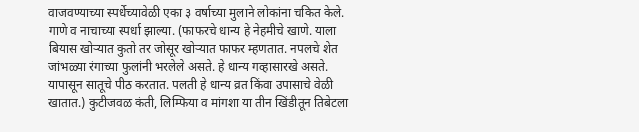वाजवण्याच्या स्पर्धेच्यावेळी एका ३ वर्षाच्या मुलाने लोकांना चकित केले. गाणे व नाचाच्या स्पर्धा झाल्या. (फाफरचे धान्य हे नेहमीचे खाणे. याला बियास खोऱ्यात कुतो तर जोसूर खोऱ्यात फाफर म्हणतात. नपलचे शेत जांभळ्या रंगाच्या फुलांनी भरलेले असते. हे धान्य गव्हासारखे असते. यापासून सातूचे पीठ करतात. पलती हे धान्य व्रत किंवा उपासाचे वेळी खातात.) कुटीजवळ कंती, लिम्फिया व मांगशा या तीन खिंडीतून तिबेटला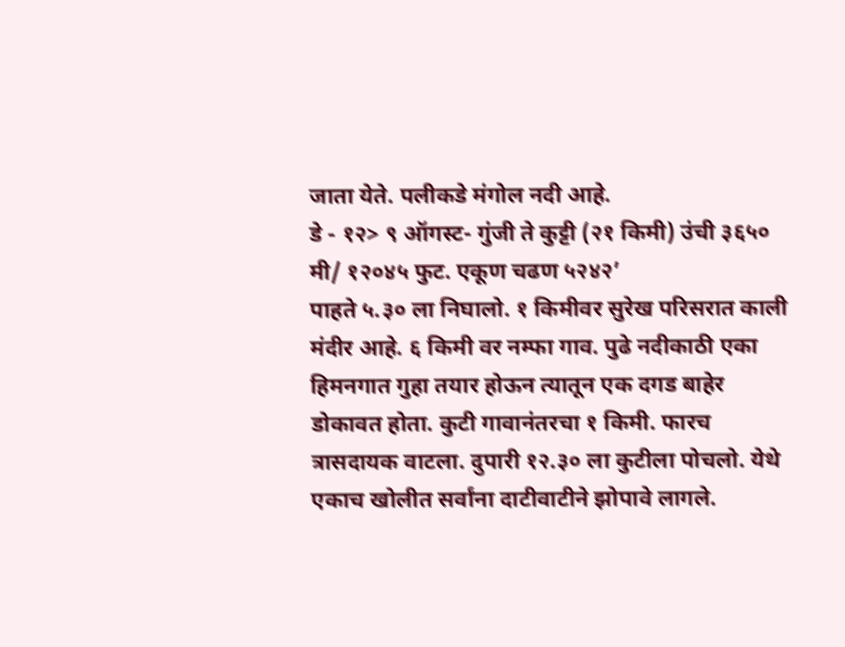जाता येते. पलीकडे मंगोल नदी आहे.
डे - १२> ९ ऑगस्ट- गुंजी ते कुट्टी (२१ किमी) उंची ३६५० मी/ १२०४५ फुट. एकूण चढण ५२४२’
पाहते ५.३० ला निघालो. १ किमीवर सुरेख परिसरात काली मंदीर आहे. ६ किमी वर नम्फा गाव. पुढे नदीकाठी एका हिमनगात गुहा तयार होऊन त्यातून एक दगड बाहेर डोकावत होता. कुटी गावानंतरचा १ किमी. फारच त्रासदायक वाटला. दुपारी १२.३० ला कुटीला पोचलो. येथे एकाच खोलीत सर्वांना दाटीवाटीने झोपावे लागले.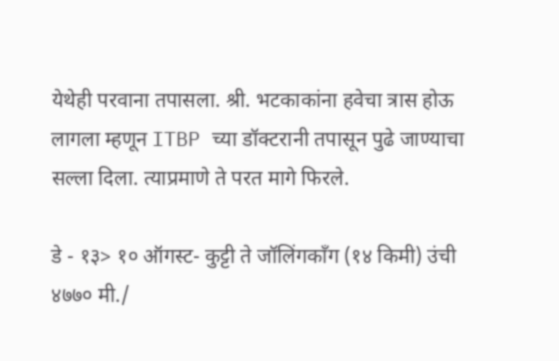येथेही परवाना तपासला. श्री. भटकाकांना हवेचा त्रास होऊ लागला म्हणून ITBP च्या डॉक्टरानी तपासून पुढे जाण्याचा सल्ला दिला. त्याप्रमाणे ते परत मागे फिरले.

डे - १३> १० ऑगस्ट- कुट्टी ते जॉलिंगकॉंग (१४ किमी) उंची ४७७० मी./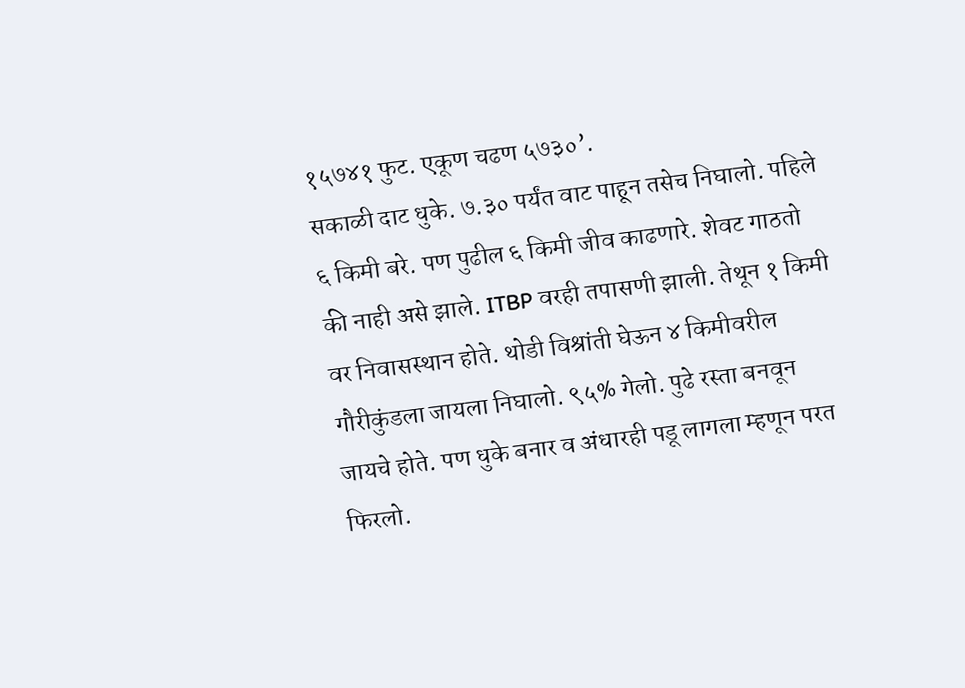१५७४१ फुट. एकूण चढण ५७३०’.
सकाळी दाट धुके. ७.३० पर्यंत वाट पाहून तसेच निघालो. पहिले ६ किमी बरे. पण पुढील ६ किमी जीव काढणारे. शेवट गाठतो की नाही असे झाले. ITBP वरही तपासणी झाली. तेथून १ किमी वर निवासस्थान होते. थोडी विश्रांती घेऊन ४ किमीवरील गौरीकुंडला जायला निघालो. ९५% गेलो. पुढे रस्ता बनवून जायचे होते. पण धुके बनार व अंधारही पडू लागला म्हणून परत फिरलो.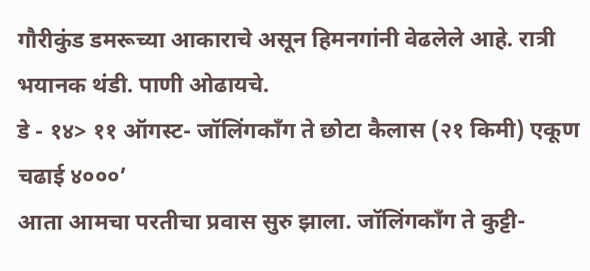गौरीकुंड डमरूच्या आकाराचे असून हिमनगांनी वेढलेले आहे. रात्री भयानक थंडी. पाणी ओढायचे.
डे - १४> ११ ऑगस्ट- जॉलिंगकॉंग ते छोटा कैलास (२१ किमी) एकूण चढाई ४०००’
आता आमचा परतीचा प्रवास सुरु झाला. जॉलिंगकॉंग ते कुट्टी-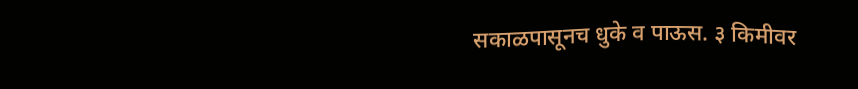सकाळपासूनच धुके व पाऊस. ३ किमीवर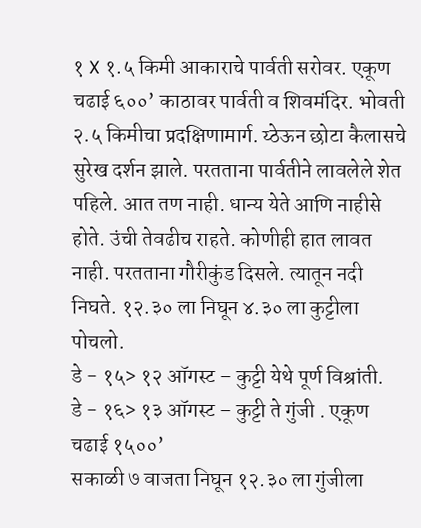१ X १.५ किमी आकाराचे पार्वती सरोवर. एकूण चढाई ६००’ काठावर पार्वती व शिवमंदिर. भोवती २.५ किमीचा प्रदक्षिणामार्ग. य्ठेऊन छोटा कैलासचे सुरेख दर्शन झाले. परतताना पार्वतीने लावलेले शेत पहिले. आत तण नाही. धान्य येते आणि नाहीसे होते. उंची तेवढीच राहते. कोणीही हात लावत नाही. परतताना गौरीकुंड दिसले. त्यातून नदी निघते. १२.३० ला निघून ४.३० ला कुट्टीला पोचलो.
डे - १५> १२ ऑगस्ट – कुट्टी येथे पूर्ण विश्रांती.
डे - १६> १३ ऑगस्ट – कुट्टी ते गुंजी . एकूण चढाई १५००’
सकाळी ७ वाजता निघून १२.३० ला गुंजीला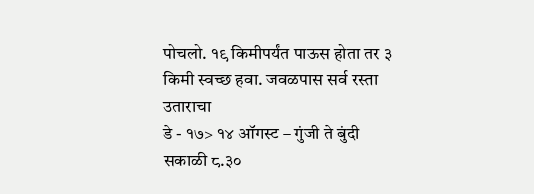पोचलो. १९ किमीपर्यंत पाऊस होता तर ३ किमी स्वच्छ हवा. जवळपास सर्व रस्ता उताराचा
डे - १७> १४ ऑगस्ट – गुंजी ते बुंदी
सकाळी ८.३०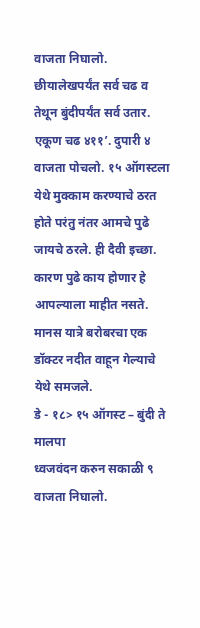वाजता निघालो. छीयालेखपर्यंत सर्व चढ व तेथून बुंदीपर्यंत सर्व उतार. एकूण चढ ४११’. दुपारी ४ वाजता पोचलो. १५ ऑगस्टला येथे मुक्काम करण्याचे ठरत होते परंतु नंतर आमचे पुढे जायचे ठरले. ही दैवी इच्छा. कारण पुढे काय होणार हे आपल्याला माहीत नसते. मानस यात्रे बरोबरचा एक डॉक्टर नदीत वाहून गेल्याचे येथे समजले.
डे - १८> १५ ऑगस्ट – बुंदी ते मालपा
ध्वजवंदन करुन सकाळी ९ वाजता निघालो.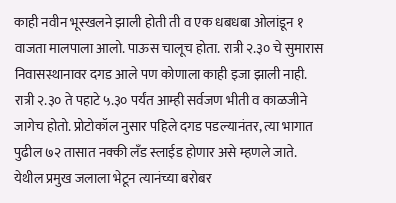काही नवीन भूस्खलने झाली होती ती व एक धबधबा ओलांडून १ वाजता मालपाला आलो. पाऊस चालूच होता. रात्री २.३० चे सुमारास निवासस्थानावर दगड आले पण कोणाला काही इजा झाली नाही. रात्री २.३० ते पहाटे ५.३० पर्यंत आम्ही सर्वजण भीती व काळजीने जागेच होतो. प्रोटोकॉल नुसार पहिले दगड पडल्यानंतर, त्या भागात पुढील ७२ तासात नक्की लँड स्लाईड होणार असे म्हणले जाते. येथील प्रमुख जलाला भेटून त्यानंच्या बरोबर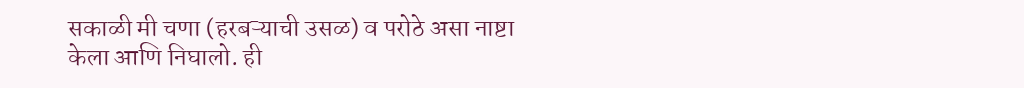सकाळी मी चणा (हरबऱ्याची उसळ) व परोठे असा नाष्टा केला आणि निघालो. ही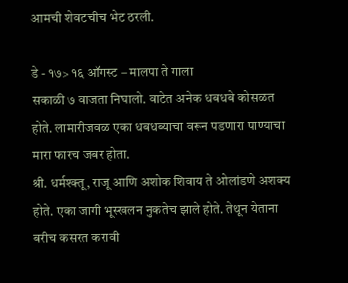आमची शेवटचीच भेट ठरली.

डे - १७> १६ ऑगस्ट – मालपा ते गाला
सकाळी ७ वाजता निघालो. वाटेत अनेक धबधबे कोसळत होते. लामारीजवळ एका धबधब्याचा वरून पडणारा पाण्याचा मारा फारच जबर होता.
श्री. धर्मश्क्तू, राजू आणि अशोक शिवाय ते ओलांडणे अशक्य होते. एका जागी भूस्खलन नुकतेच झाले होते. तेथून येताना बरीच कसरत करावी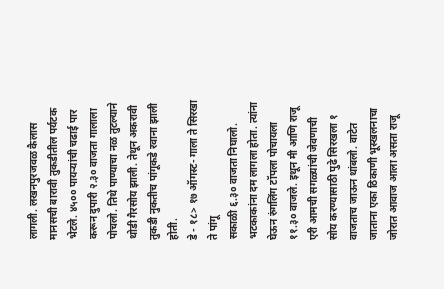लागली. लखनपुरजवळ कैलास मानसची बारावी तुकडीतील पर्यटक भेटले. ४५०० पायऱ्यांची चढाई पार करून दुपारी २.३० वाजता गालाला पोचलो. तिथे पाण्याचा नळ तुटल्याने थोडी गैरसोय झाली. तेथून अकरावी तुकडी नुकतीच पांगूकडे रवाना झाली होती.
डे - १८> १७ ऑगस्ट- गाला ते सिरखा ते पांगू
सकाळी ६.३० वाजता निघालो. भटकाकांना दम लागला होता. त्यांना घेऊन रुंगलिंग टॉपला पोचायला ११.३० वाजले. इथून मी आणि राजू एरी आमची सगळ्यांची जेवणाची सोय करण्यासाठी पुढे सिरखला १ वाजताच जाऊन थांबलो. वाटेत जाताना एका ठिकाणी भूस्खलनाचा जोरात आवाज आला असता राजू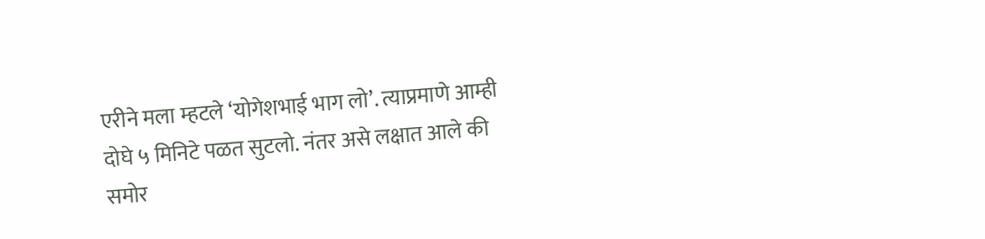एरीने मला म्हटले ‘योगेशभाई भाग लो’. त्याप्रमाणे आम्ही दोघे ५ मिनिटे पळत सुटलो. नंतर असे लक्षात आले की समोर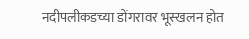नदीपलीकडच्या डोंगरावर भूस्खलन होत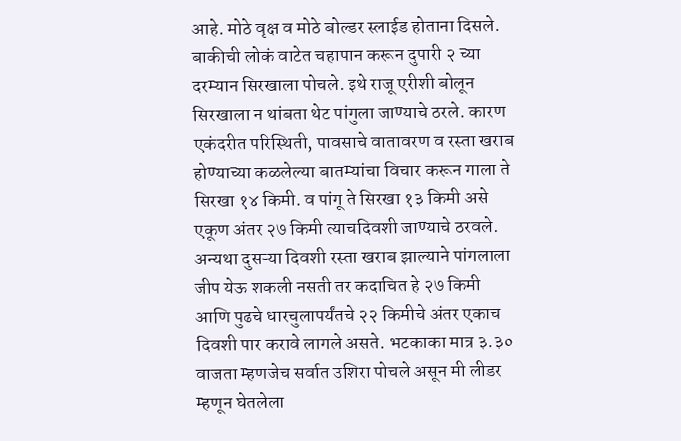आहे. मोठे वृक्ष व मोठे बोल्डर स्लाईड होताना दिसले.
बाकीची लोकं वाटेत चहापान करून दुपारी २ च्या दरम्यान सिरखाला पोचले. इथे राजू एरीशी बोलून सिरखाला न थांबता थेट पांगुला जाण्याचे ठरले. कारण एकंदरीत परिस्थिती, पावसाचे वातावरण व रस्ता खराब होण्याच्या कळलेल्या बातम्यांचा विचार करून गाला ते सिरखा १४ किमी. व पांगू ते सिरखा १३ किमी असे एकूण अंतर २७ किमी त्याचदिवशी जाण्याचे ठरवले. अन्यथा दुसऱ्या दिवशी रस्ता खराब झाल्याने पांगलाला जीप येऊ शकली नसती तर कदाचित हे २७ किमी आणि पुढचे धारचुलापर्यंतचे २२ किमीचे अंतर एकाच दिवशी पार करावे लागले असते. भटकाका मात्र ३.३० वाजता म्हणजेच सर्वात उशिरा पोचले असून मी लीडर म्हणून घेतलेला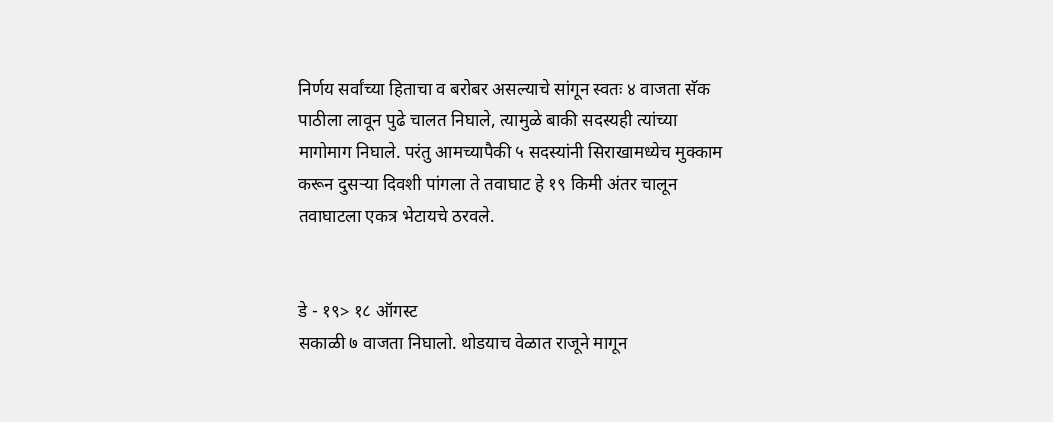निर्णय सर्वांच्या हिताचा व बरोबर असल्याचे सांगून स्वतः ४ वाजता सॅक पाठीला लावून पुढे चालत निघाले, त्यामुळे बाकी सदस्यही त्यांच्या मागोमाग निघाले. परंतु आमच्यापैकी ५ सदस्यांनी सिराखामध्येच मुक्काम करून दुसऱ्या दिवशी पांगला ते तवाघाट हे १९ किमी अंतर चालून तवाघाटला एकत्र भेटायचे ठरवले.


डे - १९> १८ ऑगस्ट
सकाळी ७ वाजता निघालो. थोडयाच वेळात राजूने मागून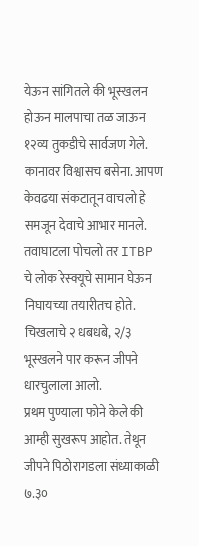येऊन सांगितले की भूस्खलन होऊन मालपाचा तळ जाऊन १२व्य तुकडीचे सार्वजण गेले. कानावर विश्वासच बसेना. आपण केवढया संकटातून वाचलो हे समजून देवाचे आभार मानले. तवाघाटला पोचलो तर ITBP चे लोक रेस्क्यूचे सामान घेऊन निघायच्या तयारीतच होते. चिखलाचे २ धबधबे, २/३ भूस्खलने पार करून जीपने धारचुलाला आलो.
प्रथम पुण्याला फोने केले की आम्ही सुखरूप आहोत. तेथून जीपने पिठोरागडला संध्याकाळी ७.३०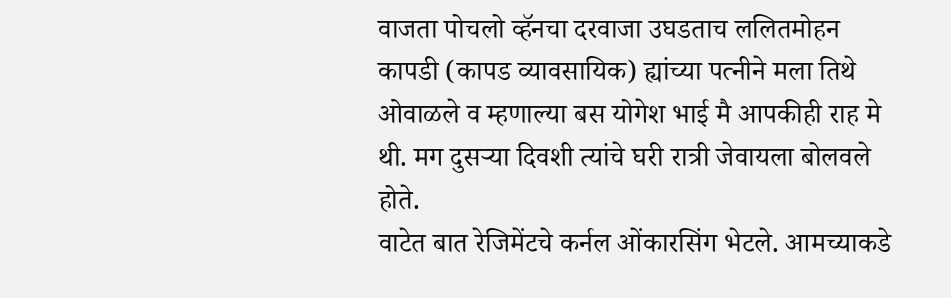वाजता पोचलो व्हॅनचा दरवाजा उघडताच ललितमोहन कापडी (कापड व्यावसायिक) ह्यांच्या पत्नीने मला तिथे ओवाळले व म्हणाल्या बस योगेश भाई मै आपकीही राह मे थी. मग दुसऱ्या दिवशी त्यांचे घरी रात्री जेवायला बोलवले होते.
वाटेत बात रेजिमेंटचे कर्नल ओंकारसिंग भेटले. आमच्याकडे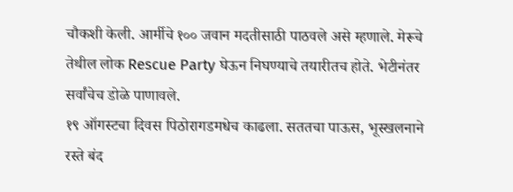चौकशी केली. आर्मीचे १०० जवान मदतीसाठी पाठवले असे म्हणाले. मेरूचे तेथील लोक Rescue Party घेऊन निघण्याचे तयारीतच होते. भेटीनंतर सर्वांचेच डोळे पाणावले.
१९ ऑगस्टचा दिवस पिठोरागडमधेच काढला. सततचा पाऊस, भूस्खलनाने रस्ते बंद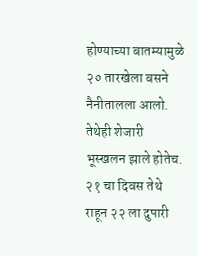होण्याच्या बातम्यामुळे २० तारखेला बसने नैनीतालला आलो. तेथेही शेजारी भूस्खलन झाले होतेच. २१ चा दिवस तेथे राहून २२ ला दुपारी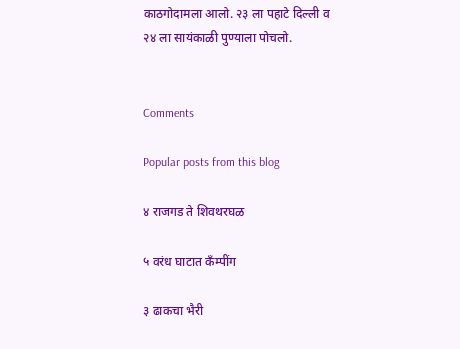काठगोदामला आलो. २३ ला पहाटे दिल्ली व २४ ला सायंकाळी पुण्याला पोचलो.


Comments

Popular posts from this blog

४ राजगड ते शिवथरघळ

५ वरंध घाटात कँम्पींग

३ ढाकचा भैरी